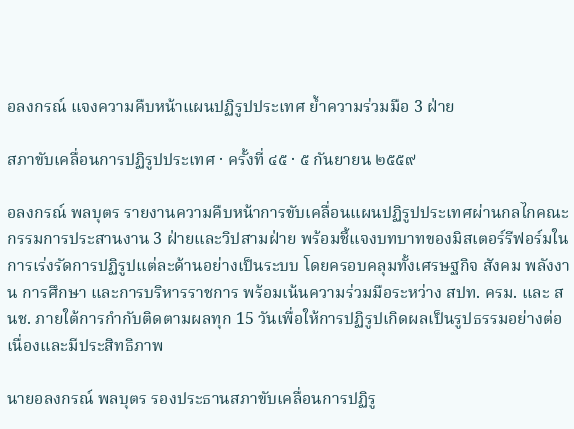อลงกรณ์ แจงความคืบหน้าแผนปฏิรูปประเทศ ย้ำความร่วมมือ 3 ฝ่าย

สภาขับเคลื่อนการปฏิรูปประเทศ · ครั้งที่ ๔๕ · ๕ กันยายน ๒๕๕๙

อลงกรณ์ พลบุตร รายงานความคืบหน้าการขับเคลื่อนแผนปฏิรูปประเทศผ่านกลไกคณะกรรมการประสานงาน 3 ฝ่ายและวิปสามฝ่าย พร้อมชี้แจงบทบาทของมิสเตอร์รีฟอร์มในการเร่งรัดการปฏิรูปแต่ละด้านอย่างเป็นระบบ โดยครอบคลุมทั้งเศรษฐกิจ สังคม พลังงาน การศึกษา และการบริหารราชการ พร้อมเน้นความร่วมมือระหว่าง สปท. ครม. และ สนช. ภายใต้การกำกับติดตามผลทุก 15 วันเพื่อให้การปฏิรูปเกิดผลเป็นรูปธรรมอย่างต่อเนื่องและมีประสิทธิภาพ

นายอลงกรณ์ พลบุตร รองประธานสภาขับเคลื่อนการปฏิรู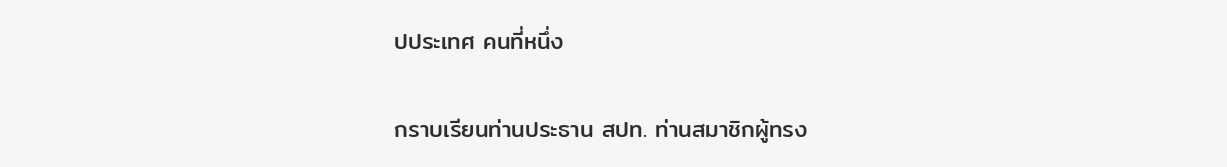ปประเทศ คนที่หนึ่ง

กราบเรียนท่านประธาน สปท. ท่านสมาชิกผู้ทรง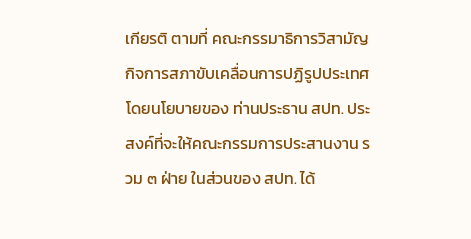เกียรติ ตามที่ คณะกรรมาธิการวิสามัญกิจการสภาขับเคลื่อนการปฏิรูปประเทศ โดยนโยบายของ ท่านประธาน สปท. ประสงค์ที่จะให้คณะกรรมการประสานงาน รวม ๓ ฝ่าย ในส่วนของ สปท. ได้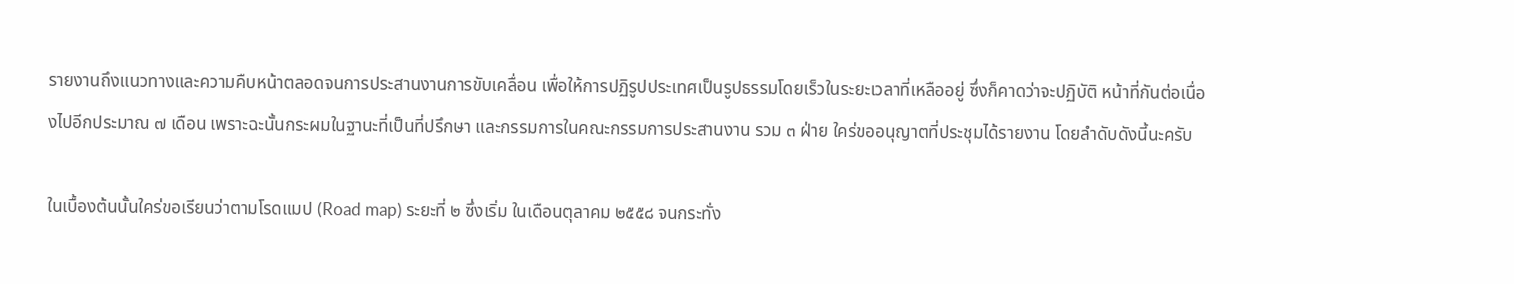รายงานถึงแนวทางและความคืบหน้าตลอดจนการประสานงานการขับเคลื่อน เพื่อให้การปฏิรูปประเทศเป็นรูปธรรมโดยเร็วในระยะเวลาที่เหลืออยู่ ซึ่งก็คาดว่าจะปฏิบัติ หน้าที่กันต่อเนื่องไปอีกประมาณ ๗ เดือน เพราะฉะนั้นกระผมในฐานะที่เป็นที่ปรึกษา และกรรมการในคณะกรรมการประสานงาน รวม ๓ ฝ่าย ใคร่ขออนุญาตที่ประชุมได้รายงาน โดยลำดับดังนี้นะครับ

ในเบื้องต้นนั้นใคร่ขอเรียนว่าตามโรดแมป (Road map) ระยะที่ ๒ ซึ่งเริ่ม ในเดือนตุลาคม ๒๕๕๘ จนกระทั่ง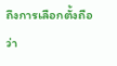ถึงการเลือกตั้งถือว่า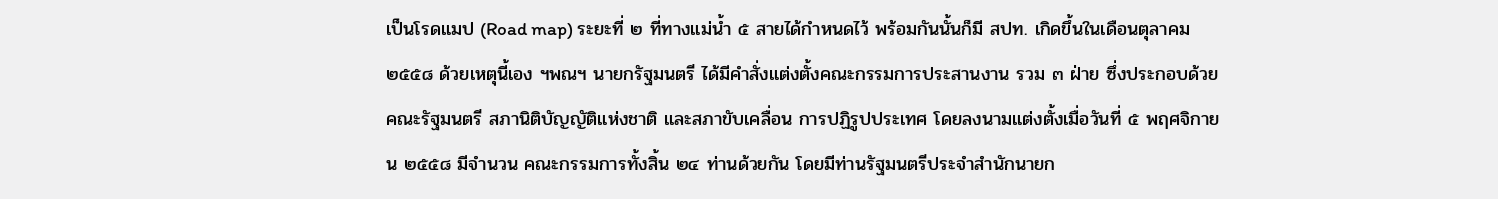เป็นโรดแมป (Road map) ระยะที่ ๒ ที่ทางแม่น้ำ ๕ สายได้กำหนดไว้ พร้อมกันนั้นก็มี สปท. เกิดขึ้นในเดือนตุลาคม ๒๕๕๘ ด้วยเหตุนี้เอง ฯพณฯ นายกรัฐมนตรี ได้มีคำสั่งแต่งตั้งคณะกรรมการประสานงาน รวม ๓ ฝ่าย ซึ่งประกอบด้วยคณะรัฐมนตรี สภานิติบัญญัติแห่งชาติ และสภาขับเคลื่อน การปฏิรูปประเทศ โดยลงนามแต่งตั้งเมื่อวันที่ ๕ พฤศจิกายน ๒๕๕๘ มีจำนวน คณะกรรมการทั้งสิ้น ๒๔ ท่านด้วยกัน โดยมีท่านรัฐมนตรีประจำสำนักนายก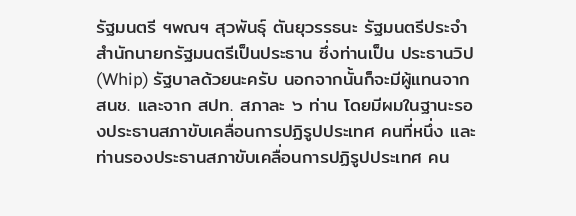รัฐมนตรี ฯพณฯ สุวพันธุ์ ตันยุวรรธนะ รัฐมนตรีประจำสำนักนายกรัฐมนตรีเป็นประธาน ซึ่งท่านเป็น ประธานวิป (Whip) รัฐบาลด้วยนะครับ นอกจากนั้นก็จะมีผู้แทนจาก สนช. และจาก สปท. สภาละ ๖ ท่าน โดยมีผมในฐานะรองประธานสภาขับเคลื่อนการปฏิรูปประเทศ คนที่หนึ่ง และท่านรองประธานสภาขับเคลื่อนการปฏิรูปประเทศ คน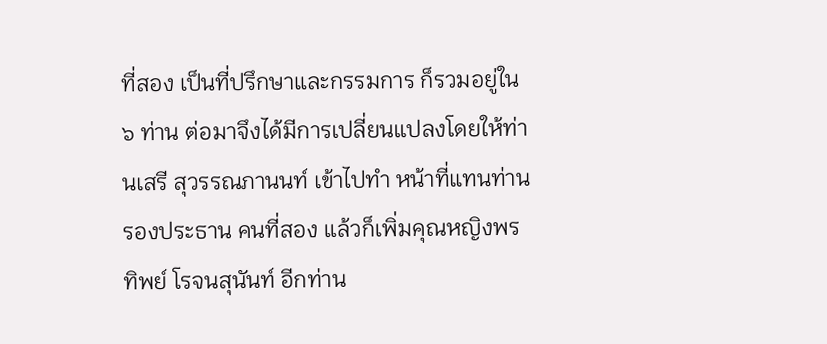ที่สอง เป็นที่ปรึกษาและกรรมการ ก็รวมอยู่ใน ๖ ท่าน ต่อมาจึงได้มีการเปลี่ยนแปลงโดยให้ท่านเสรี สุวรรณภานนท์ เข้าไปทำ หน้าที่แทนท่านรองประธาน คนที่สอง แล้วก็เพิ่มคุณหญิงพรทิพย์ โรจนสุนันท์ อีกท่าน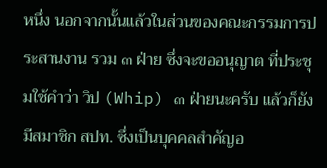หนึ่ง นอกจากนั้นแล้วในส่วนของคณะกรรมการประสานงาน รวม ๓ ฝ่าย ซึ่งจะขออนุญาต ที่ประชุมใช้คำว่า วิป (Whip) ๓ ฝ่ายนะครับ แล้วก็ยังมีสมาชิก สปท. ซึ่งเป็นบุคคลสำคัญอ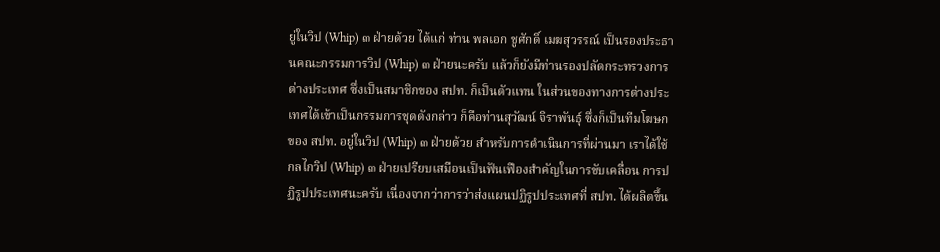ยู่ในวิป (Whip) ๓ ฝ่ายด้วย ได้แก่ ท่าน พลเอก ชูศักดิ์ เมฆสุวรรณ์ เป็นรองประธานคณะกรรมการวิป (Whip) ๓ ฝ่ายนะครับ แล้วก็ยังมีท่านรองปลัดกระทรวงการต่างประเทศ ซึ่งเป็นสมาชิกของ สปท. ก็เป็นตัวแทน ในส่วนของทางการต่างประเทศได้เข้าเป็นกรรมการชุดดังกล่าว ก็คือท่านสุวัฒน์ จิราพันธุ์ ซึ่งก็เป็นทีมโฆษกของ สปท. อยู่ในวิป (Whip) ๓ ฝ่ายด้วย สำหรับการดำเนินการที่ผ่านมา เราได้ใช้กลไกวิป (Whip) ๓ ฝ่ายเปรียบเสมือนเป็นฟันเฟืองสำคัญในการขับเคลื่อน การปฏิรูปประเทศนะครับ เนื่องจากว่าการว่าส่งแผนปฏิรูปประเทศที่ สปท. ได้ผลิตขึ้น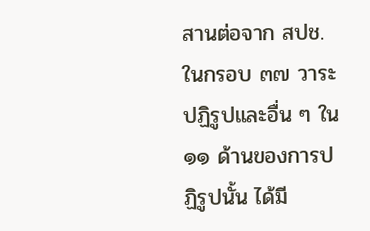สานต่อจาก สปช. ในกรอบ ๓๗ วาระปฏิรูปและอื่น ๆ ใน ๑๑ ด้านของการปฏิรูปนั้น ได้มี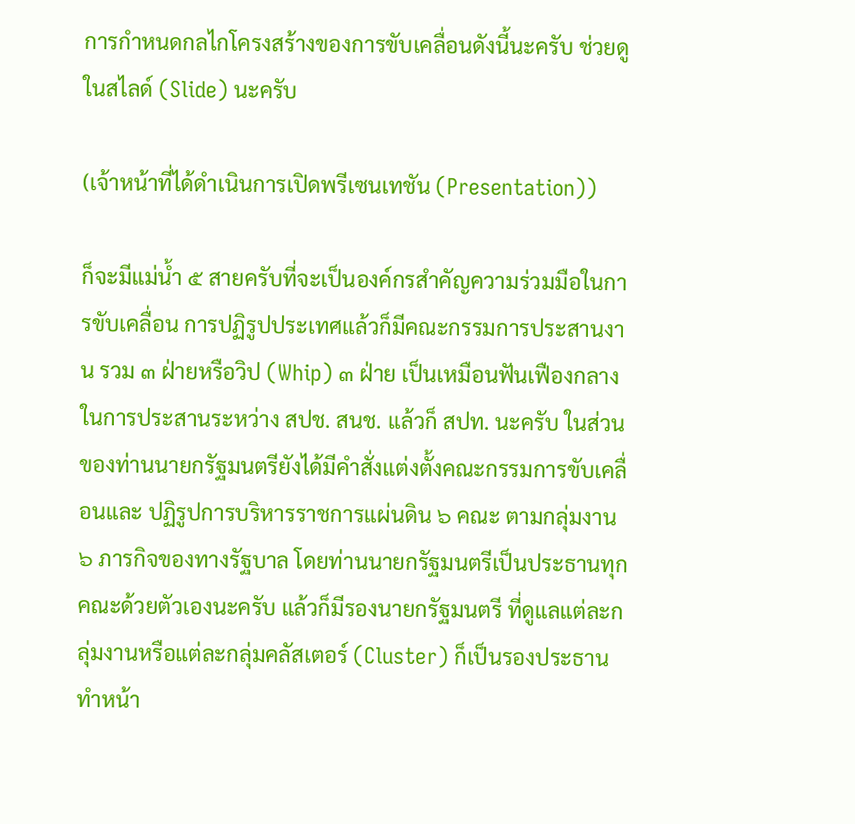การกำหนดกลไกโครงสร้างของการขับเคลื่อนดังนี้นะครับ ช่วยดูในสไลด์ (Slide) นะครับ

(เจ้าหน้าที่ได้ดำเนินการเปิดพรีเซนเทชัน (Presentation))

ก็จะมีแม่น้ำ ๕ สายครับที่จะเป็นองค์กรสำคัญความร่วมมือในการขับเคลื่อน การปฏิรูปประเทศแล้วก็มีคณะกรรมการประสานงาน รวม ๓ ฝ่ายหรือวิป (Whip) ๓ ฝ่าย เป็นเหมือนฟันเฟืองกลางในการประสานระหว่าง สปช. สนช. แล้วก็ สปท. นะครับ ในส่วนของท่านนายกรัฐมนตรียังได้มีคำสั่งแต่งตั้งคณะกรรมการขับเคลื่อนและ ปฏิรูปการบริหารราชการแผ่นดิน ๖ คณะ ตามกลุ่มงาน ๖ ภารกิจของทางรัฐบาล โดยท่านนายกรัฐมนตรีเป็นประธานทุกคณะด้วยตัวเองนะครับ แล้วก็มีรองนายกรัฐมนตรี ที่ดูแลแต่ละกลุ่มงานหรือแต่ละกลุ่มคลัสเตอร์ (Cluster) ก็เป็นรองประธานทำหน้า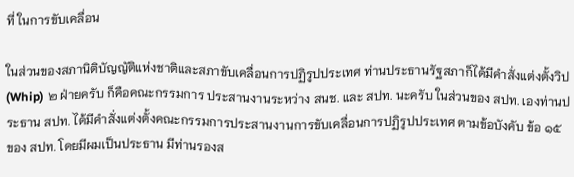ที่ ในการขับเคลื่อน

ในส่วนของสภานิติบัญญัติแห่งชาติและสภาขับเคลื่อนการปฏิรูปประเทศ ท่านประธานรัฐสภาก็ได้มีคำสั่งแต่งตั้งวิป (Whip) ๒ ฝ่ายครับ ก็คือคณะกรรมการ ประสานงานระหว่าง สนช. และ สปท. นะครับ ในส่วนของ สปท. เองท่านประธาน สปท. ได้มีคำสั่งแต่งตั้งคณะกรรมการประสานงานการขับเคลื่อนการปฏิรูปประเทศ ตามข้อบังคับ ข้อ ๑๕ ของ สปท. โดยมีผมเป็นประธาน มีท่านรองส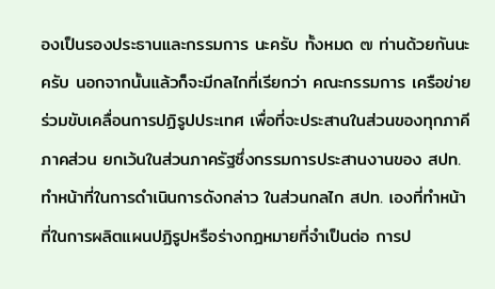องเป็นรองประธานและกรรมการ นะครับ ทั้งหมด ๗ ท่านด้วยกันนะครับ นอกจากนั้นแล้วก็จะมีกลไกที่เรียกว่า คณะกรรมการ เครือข่ายร่วมขับเคลื่อนการปฏิรูปประเทศ เพื่อที่จะประสานในส่วนของทุกภาคีภาคส่วน ยกเว้นในส่วนภาครัฐซึ่งกรรมการประสานงานของ สปท. ทำหน้าที่ในการดำเนินการดังกล่าว ในส่วนกลไก สปท. เองที่ทำหน้าที่ในการผลิตแผนปฏิรูปหรือร่างกฎหมายที่จำเป็นต่อ การป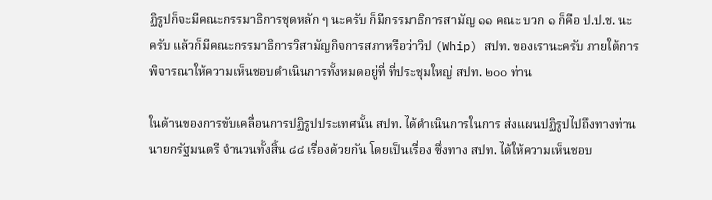ฏิรูปก็จะมีคณะกรรมาธิการชุดหลัก ๆ นะครับ ก็มีกรรมาธิการสามัญ ๑๑ คณะ บวก ๑ ก็คือ ป.ป.ช. นะครับ แล้วก็มีคณะกรรมาธิการวิสามัญกิจการสภาหรือว่าวิป (Whip) สปท. ของเรานะครับ ภายใต้การพิจารณาให้ความเห็นชอบดำเนินการทั้งหมดอยู่ที่ ที่ประชุมใหญ่ สปท. ๒๐๐ ท่าน

ในด้านของการขับเคลื่อนการปฏิรูปประเทศนั้น สปท. ได้ดำเนินการในการ ส่งแผนปฏิรูปไปถึงทางท่านนายกรัฐมนตรี จำนวนทั้งสิ้น ๘๘ เรื่องด้วยกัน โดยเป็นเรื่อง ซึ่งทาง สปท. ได้ให้ความเห็นชอบ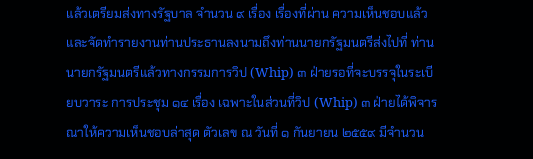แล้วเตรียมส่งทางรัฐบาล จำนวน ๙ เรื่อง เรื่องที่ผ่าน ความเห็นชอบแล้วและจัดทำรายงานท่านประธานลงนามถึงท่านนายกรัฐมนตรีส่งไปที่ ท่านนายกรัฐมนตรีแล้วทางกรรมการวิป (Whip) ๓ ฝ่ายรอที่จะบรรจุในระเบียบวาระ การประชุม ๑๔ เรื่อง เฉพาะในส่วนที่วิป (Whip) ๓ ฝ่ายได้พิจารณาให้ความเห็นชอบล่าสุด ตัวเลข ณ วันที่ ๑ กันยายน ๒๕๕๙ มีจำนวน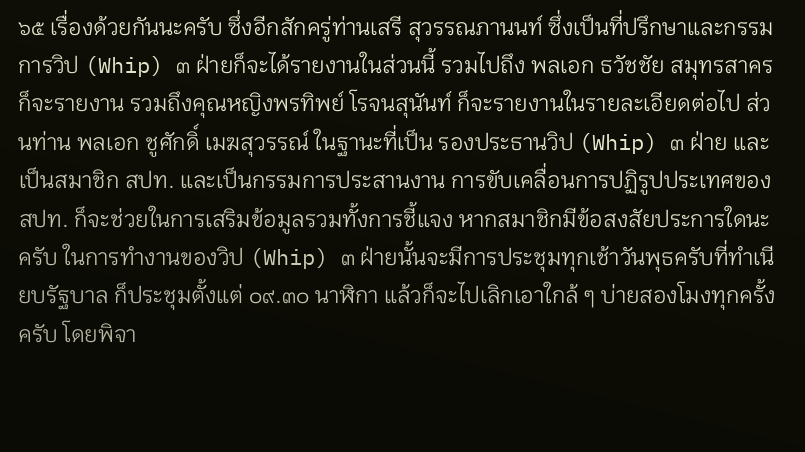๖๕ เรื่องด้วยกันนะครับ ซึ่งอีกสักครู่ท่านเสรี สุวรรณภานนท์ ซึ่งเป็นที่ปรึกษาและกรรมการวิป (Whip) ๓ ฝ่ายก็จะได้รายงานในส่วนนี้ รวมไปถึง พลเอก ธวัชชัย สมุทรสาคร ก็จะรายงาน รวมถึงคุณหญิงพรทิพย์ โรจนสุนันท์ ก็จะรายงานในรายละเอียดต่อไป ส่วนท่าน พลเอก ชูศักดิ์ เมฆสุวรรณ์ ในฐานะที่เป็น รองประธานวิป (Whip) ๓ ฝ่าย และเป็นสมาชิก สปท. และเป็นกรรมการประสานงาน การขับเคลื่อนการปฏิรูปประเทศของ สปท. ก็จะช่วยในการเสริมข้อมูลรวมทั้งการชี้แจง หากสมาชิกมีข้อสงสัยประการใดนะครับ ในการทำงานของวิป (Whip) ๓ ฝ่ายนั้นจะมีการประชุมทุกเช้าวันพุธครับที่ทำเนียบรัฐบาล ก็ประชุมตั้งแต่ ๐๙.๓๐ นาฬิกา แล้วก็จะไปเลิกเอาใกล้ ๆ บ่ายสองโมงทุกครั้งครับ โดยพิจา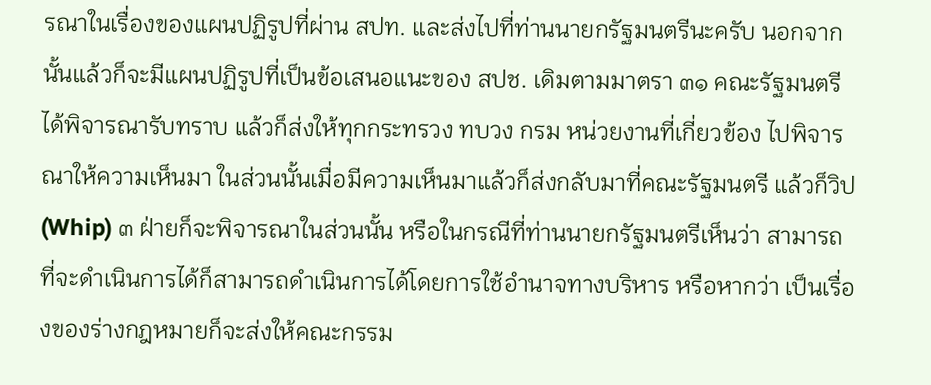รณาในเรื่องของแผนปฏิรูปที่ผ่าน สปท. และส่งไปที่ท่านนายกรัฐมนตรีนะครับ นอกจากนั้นแล้วก็จะมีแผนปฏิรูปที่เป็นข้อเสนอแนะของ สปช. เดิมตามมาตรา ๓๑ คณะรัฐมนตรีได้พิจารณารับทราบ แล้วก็ส่งให้ทุกกระทรวง ทบวง กรม หน่วยงานที่เกี่ยวข้อง ไปพิจารณาให้ความเห็นมา ในส่วนนั้นเมื่อมีความเห็นมาแล้วก็ส่งกลับมาที่คณะรัฐมนตรี แล้วก็วิป (Whip) ๓ ฝ่ายก็จะพิจารณาในส่วนนั้น หรือในกรณีที่ท่านนายกรัฐมนตรีเห็นว่า สามารถที่จะดำเนินการได้ก็สามารถดำเนินการได้โดยการใช้อำนาจทางบริหาร หรือหากว่า เป็นเรื่องของร่างกฎหมายก็จะส่งให้คณะกรรม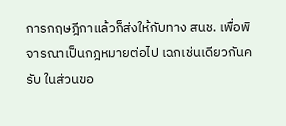การกฤษฎีกาแล้วก็ส่งให้กับทาง สนช. เพื่อพิจารณาเป็นกฎหมายต่อไป เฉกเช่นเดียวกันครับ ในส่วนขอ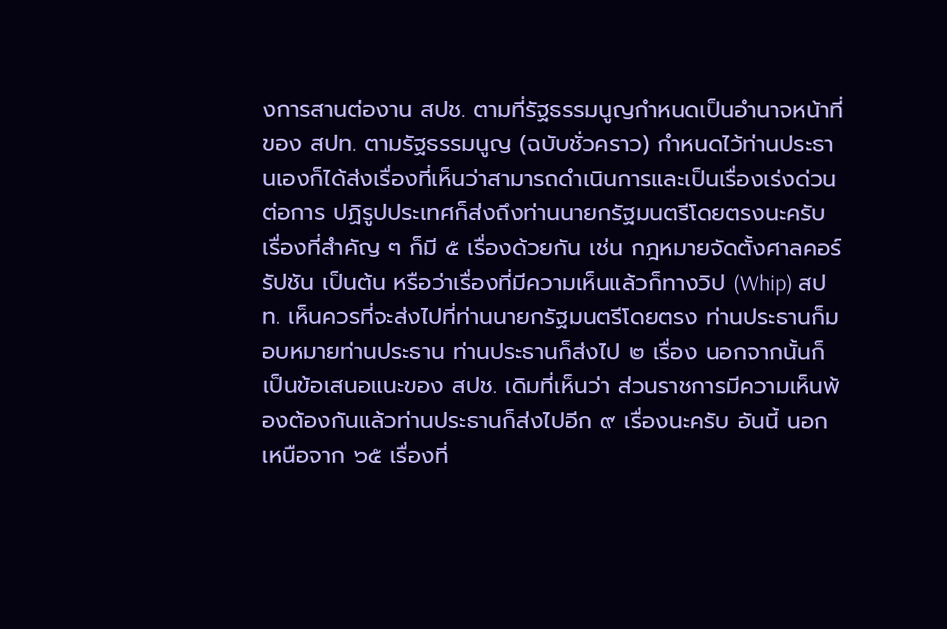งการสานต่องาน สปช. ตามที่รัฐธรรมนูญกำหนดเป็นอำนาจหน้าที่ของ สปท. ตามรัฐธรรมนูญ (ฉบับชั่วคราว) กำหนดไว้ท่านประธานเองก็ได้ส่งเรื่องที่เห็นว่าสามารถดำเนินการและเป็นเรื่องเร่งด่วนต่อการ ปฏิรูปประเทศก็ส่งถึงท่านนายกรัฐมนตรีโดยตรงนะครับ เรื่องที่สำคัญ ๆ ก็มี ๕ เรื่องด้วยกัน เช่น กฎหมายจัดตั้งศาลคอร์รัปชัน เป็นต้น หรือว่าเรื่องที่มีความเห็นแล้วก็ทางวิป (Whip) สปท. เห็นควรที่จะส่งไปที่ท่านนายกรัฐมนตรีโดยตรง ท่านประธานก็มอบหมายท่านประธาน ท่านประธานก็ส่งไป ๒ เรื่อง นอกจากนั้นก็เป็นข้อเสนอแนะของ สปช. เดิมที่เห็นว่า ส่วนราชการมีความเห็นพ้องต้องกันแล้วท่านประธานก็ส่งไปอีก ๙ เรื่องนะครับ อันนี้ นอกเหนือจาก ๖๕ เรื่องที่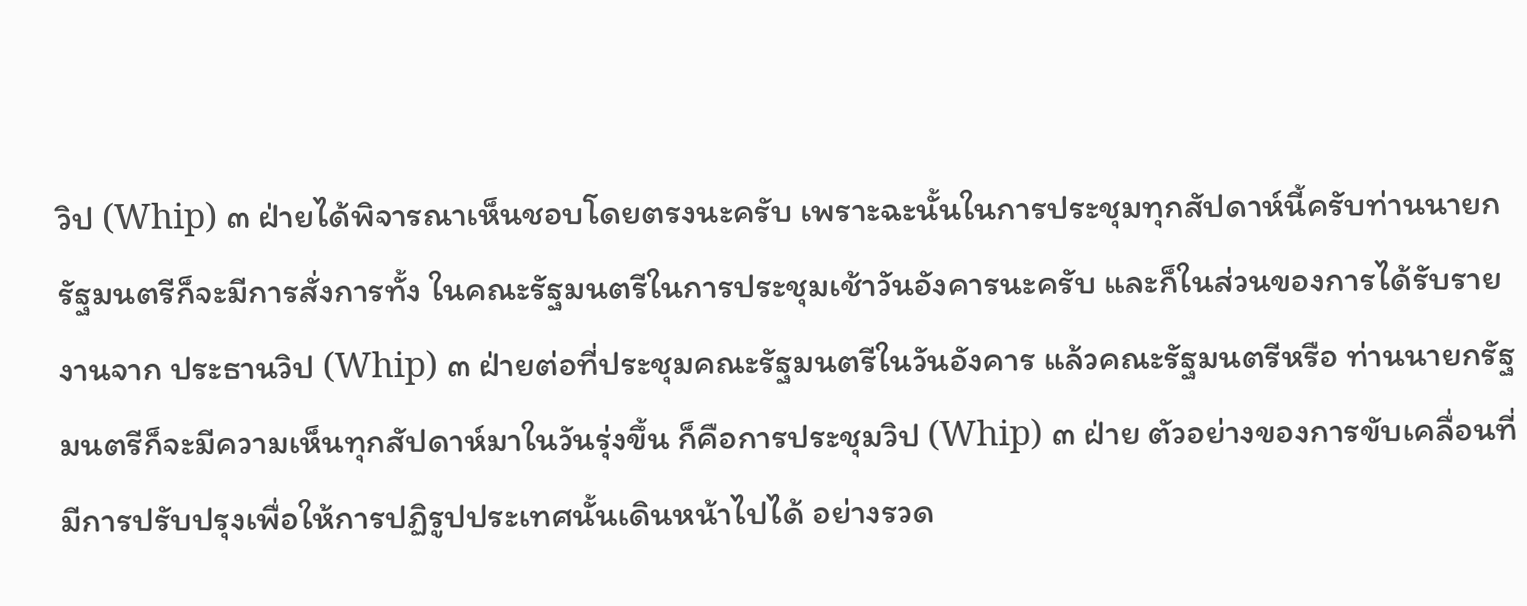วิป (Whip) ๓ ฝ่ายได้พิจารณาเห็นชอบโดยตรงนะครับ เพราะฉะนั้นในการประชุมทุกสัปดาห์นี้ครับท่านนายกรัฐมนตรีก็จะมีการสั่งการทั้ง ในคณะรัฐมนตรีในการประชุมเช้าวันอังคารนะครับ และก็ในส่วนของการได้รับรายงานจาก ประธานวิป (Whip) ๓ ฝ่ายต่อที่ประชุมคณะรัฐมนตรีในวันอังคาร แล้วคณะรัฐมนตรีหรือ ท่านนายกรัฐมนตรีก็จะมีความเห็นทุกสัปดาห์มาในวันรุ่งขึ้น ก็คือการประชุมวิป (Whip) ๓ ฝ่าย ตัวอย่างของการขับเคลื่อนที่มีการปรับปรุงเพื่อให้การปฏิรูปประเทศนั้นเดินหน้าไปได้ อย่างรวด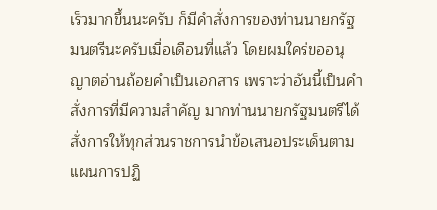เร็วมากขึ้นนะครับ ก็มีคำสั่งการของท่านนายกรัฐมนตรีนะครับเมื่อเดือนที่แล้ว โดยผมใคร่ขออนุญาตอ่านถ้อยคำเป็นเอกสาร เพราะว่าอันนี้เป็นคำสั่งการที่มีความสำคัญ มากท่านนายกรัฐมนตรีได้สั่งการให้ทุกส่วนราชการนำข้อเสนอประเด็นตามแผนการปฏิ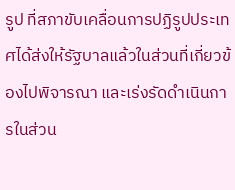รูป ที่สภาขับเคลื่อนการปฏิรูปประเทศได้ส่งให้รัฐบาลแล้วในส่วนที่เกี่ยวข้องไปพิจารณา และเร่งรัดดำเนินการในส่วน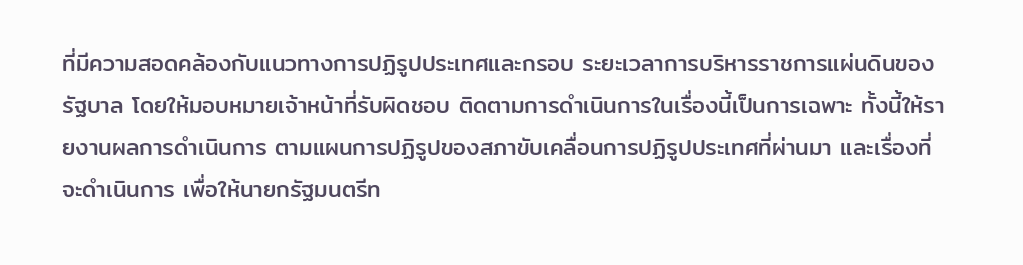ที่มีความสอดคล้องกับแนวทางการปฏิรูปประเทศและกรอบ ระยะเวลาการบริหารราชการแผ่นดินของรัฐบาล โดยให้มอบหมายเจ้าหน้าที่รับผิดชอบ ติดตามการดำเนินการในเรื่องนี้เป็นการเฉพาะ ทั้งนี้ให้รายงานผลการดำเนินการ ตามแผนการปฏิรูปของสภาขับเคลื่อนการปฏิรูปประเทศที่ผ่านมา และเรื่องที่จะดำเนินการ เพื่อให้นายกรัฐมนตรีท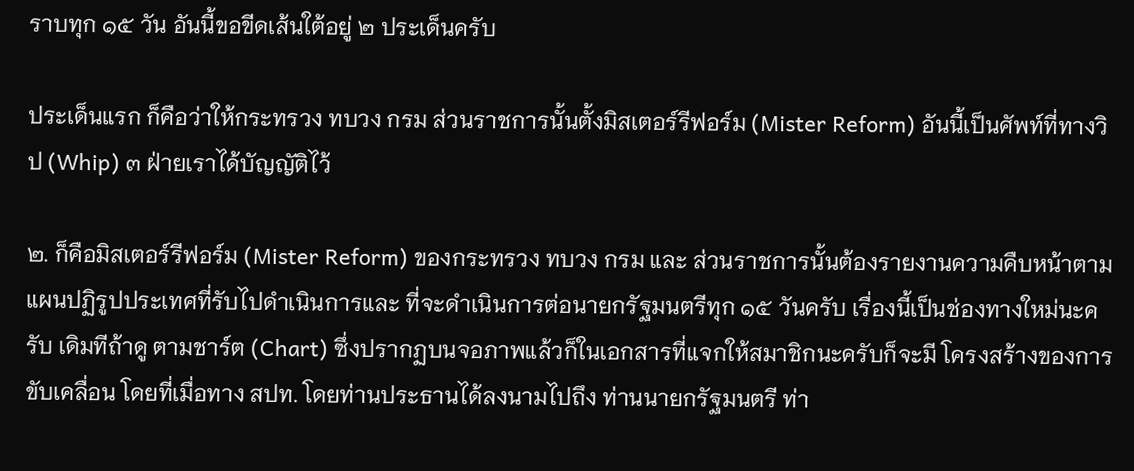ราบทุก ๑๕ วัน อันนี้ขอขีดเส้นใต้อยู่ ๒ ประเด็นครับ

ประเด็นแรก ก็คือว่าให้กระทรวง ทบวง กรม ส่วนราชการนั้นตั้งมิสเตอร์รีฟอร์ม (Mister Reform) อันนี้เป็นศัพท์ที่ทางวิป (Whip) ๓ ฝ่ายเราได้บัญญัติไว้

๒. ก็คือมิสเตอร์รีฟอร์ม (Mister Reform) ของกระทรวง ทบวง กรม และ ส่วนราชการนั้นต้องรายงานความคืบหน้าตามแผนปฏิรูปประเทศที่รับไปดำเนินการและ ที่จะดำเนินการต่อนายกรัฐมนตรีทุก ๑๕ วันครับ เรื่องนี้เป็นช่องทางใหม่นะครับ เดิมทีถ้าดู ตามชาร์ต (Chart) ซึ่งปรากฏบนจอภาพแล้วก็ในเอกสารที่แจกให้สมาชิกนะครับก็จะมี โครงสร้างของการขับเคลื่อน โดยที่เมื่อทาง สปท. โดยท่านประธานได้ลงนามไปถึง ท่านนายกรัฐมนตรี ท่า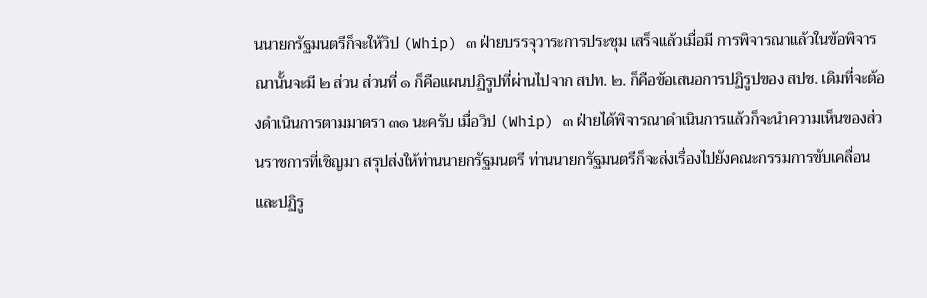นนายกรัฐมนตรีก็จะให้วิป (Whip) ๓ ฝ่ายบรรจุวาระการประชุม เสร็จแล้วเมื่อมี การพิจารณาแล้วในข้อพิจารณานั้นจะมี ๒ ส่วน ส่วนที่ ๑ ก็คือแผนปฏิรูปที่ผ่านไปจาก สปท. ๒. ก็คือข้อเสนอการปฏิรูปของ สปช. เดิมที่จะต้องดำเนินการตามมาตรา ๓๑ นะครับ เมื่อวิป (Whip) ๓ ฝ่ายได้พิจารณาดำเนินการแล้วก็จะนำความเห็นของส่วนราชการที่เชิญมา สรุปส่งให้ท่านนายกรัฐมนตรี ท่านนายกรัฐมนตรีก็จะส่งเรื่องไปยังคณะกรรมการขับเคลื่อน และปฏิรู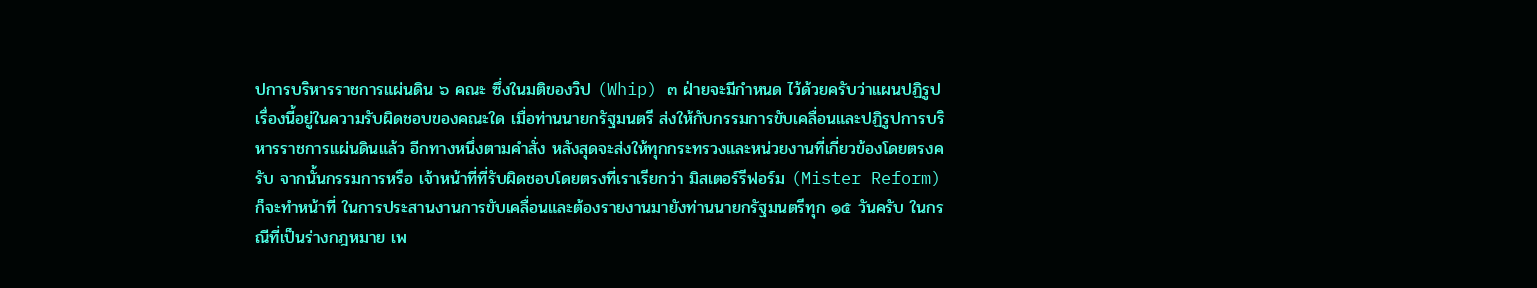ปการบริหารราชการแผ่นดิน ๖ คณะ ซึ่งในมติของวิป (Whip) ๓ ฝ่ายจะมีกำหนด ไว้ด้วยครับว่าแผนปฏิรูปเรื่องนี้อยู่ในความรับผิดชอบของคณะใด เมื่อท่านนายกรัฐมนตรี ส่งให้กับกรรมการขับเคลื่อนและปฏิรูปการบริหารราชการแผ่นดินแล้ว อีกทางหนึ่งตามคำสั่ง หลังสุดจะส่งให้ทุกกระทรวงและหน่วยงานที่เกี่ยวข้องโดยตรงครับ จากนั้นกรรมการหรือ เจ้าหน้าที่ที่รับผิดชอบโดยตรงที่เราเรียกว่า มิสเตอร์รีฟอร์ม (Mister Reform) ก็จะทำหน้าที่ ในการประสานงานการขับเคลื่อนและต้องรายงานมายังท่านนายกรัฐมนตรีทุก ๑๕ วันครับ ในกรณีที่เป็นร่างกฎหมาย เพ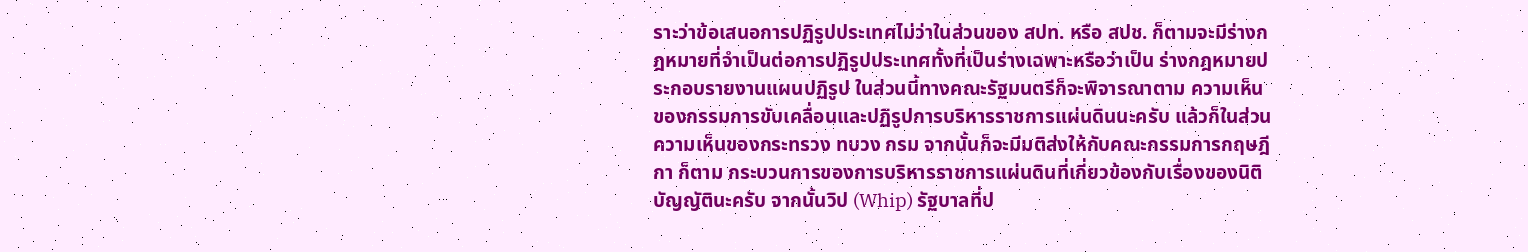ราะว่าข้อเสนอการปฏิรูปประเทศไม่ว่าในส่วนของ สปท. หรือ สปช. ก็ตามจะมีร่างกฎหมายที่จำเป็นต่อการปฏิรูปประเทศทั้งที่เป็นร่างเฉพาะหรือว่าเป็น ร่างกฎหมายประกอบรายงานแผนปฏิรูป ในส่วนนี้ทางคณะรัฐมนตรีก็จะพิจารณาตาม ความเห็นของกรรมการขับเคลื่อนและปฏิรูปการบริหารราชการแผ่นดินนะครับ แล้วก็ในส่วน ความเห็นของกระทรวง ทบวง กรม จากนั้นก็จะมีมติส่งให้กับคณะกรรมการกฤษฎีกา ก็ตาม กระบวนการของการบริหารราชการแผ่นดินที่เกี่ยวข้องกับเรื่องของนิติบัญญัตินะครับ จากนั้นวิป (Whip) รัฐบาลที่ป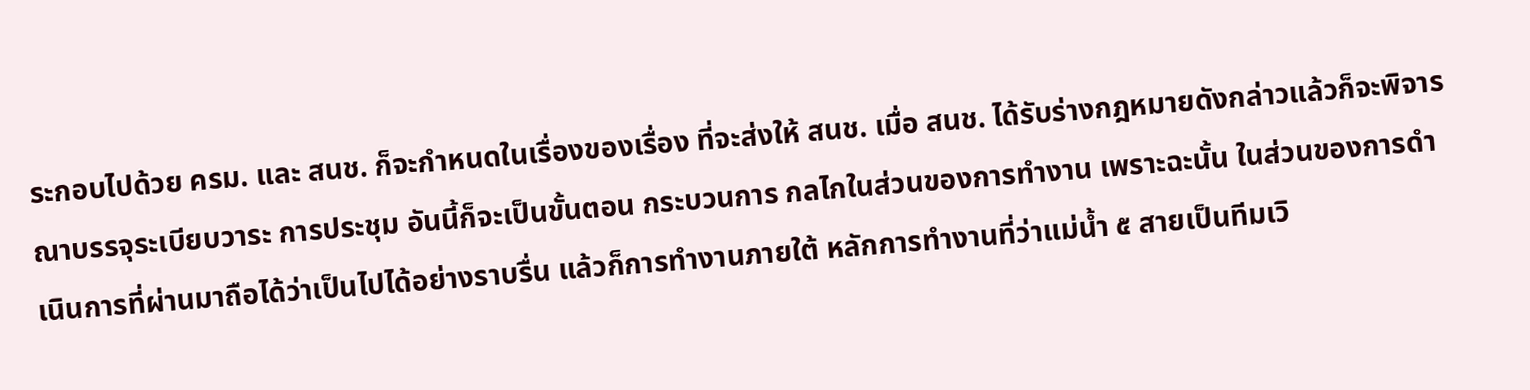ระกอบไปด้วย ครม. และ สนช. ก็จะกำหนดในเรื่องของเรื่อง ที่จะส่งให้ สนช. เมื่อ สนช. ได้รับร่างกฎหมายดังกล่าวแล้วก็จะพิจารณาบรรจุระเบียบวาระ การประชุม อันนี้ก็จะเป็นขั้นตอน กระบวนการ กลไกในส่วนของการทำงาน เพราะฉะนั้น ในส่วนของการดำเนินการที่ผ่านมาถือได้ว่าเป็นไปได้อย่างราบรื่น แล้วก็การทำงานภายใต้ หลักการทำงานที่ว่าแม่น้ำ ๕ สายเป็นทีมเวิ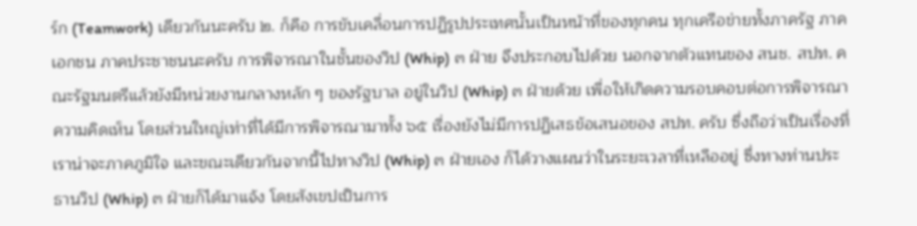ร์ก (Teamwork) เดียวกันนะครับ ๒. ก็คือ การขับเคลื่อนการปฏิรูปประเทศนั้นเป็นหน้าที่ของทุกคน ทุกเครือข่ายทั้งภาครัฐ ภาคเอกชน ภาคประชาชนนะครับ การพิจารณาในชั้นของวิป (Whip) ๓ ฝ่าย จึงประกอบไปด้วย นอกจากตัวแทนของ สนช. สปท. คณะรัฐมนตรีแล้วยังมีหน่วยงานกลางหลัก ๆ ของรัฐบาล อยู่ในวิป (Whip) ๓ ฝ่ายด้วย เพื่อให้เกิดความรอบคอบต่อการพิจารณาความคิดเห็น โดยส่วนใหญ่เท่าที่ได้มีการพิจารณามาทั้ง ๖๕ เรื่องยังไม่มีการปฏิเสธข้อเสนอของ สปท. ครับ ซึ่งถือว่าเป็นเรื่องที่เราน่าจะภาคภูมิใจ และขณะเดียวกันจากนี้ไปทางวิป (Whip) ๓ ฝ่ายเอง ก็ได้วางแผนว่าในระยะเวลาที่เหลืออยู่ ซึ่งทางท่านประธานวิป (Whip) ๓ ฝ่ายก็ได้มาแจ้ง โดยสังเขปเป็นการ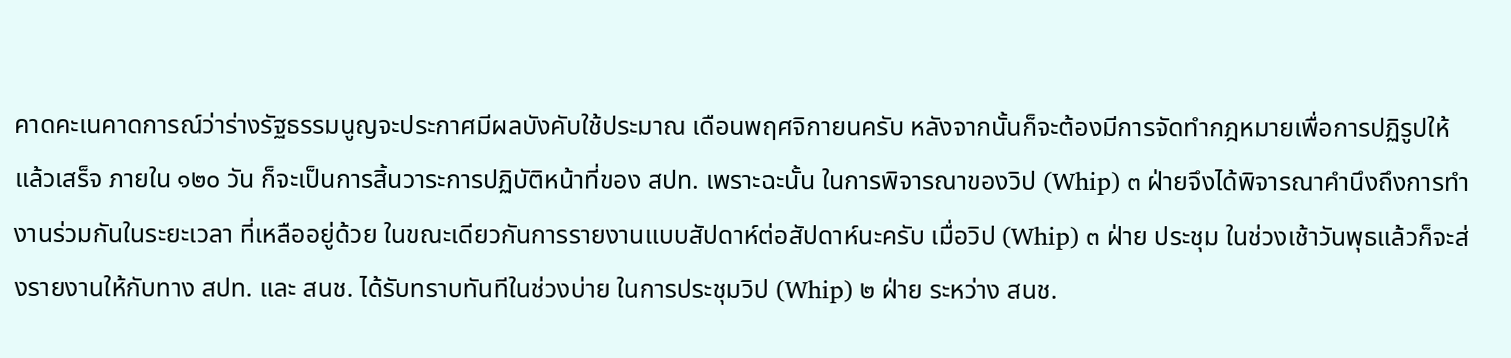คาดคะเนคาดการณ์ว่าร่างรัฐธรรมนูญจะประกาศมีผลบังคับใช้ประมาณ เดือนพฤศจิกายนครับ หลังจากนั้นก็จะต้องมีการจัดทำกฎหมายเพื่อการปฏิรูปให้แล้วเสร็จ ภายใน ๑๒๐ วัน ก็จะเป็นการสิ้นวาระการปฏิบัติหน้าที่ของ สปท. เพราะฉะนั้น ในการพิจารณาของวิป (Whip) ๓ ฝ่ายจึงได้พิจารณาคำนึงถึงการทำงานร่วมกันในระยะเวลา ที่เหลืออยู่ด้วย ในขณะเดียวกันการรายงานแบบสัปดาห์ต่อสัปดาห์นะครับ เมื่อวิป (Whip) ๓ ฝ่าย ประชุม ในช่วงเช้าวันพุธแล้วก็จะส่งรายงานให้กับทาง สปท. และ สนช. ได้รับทราบทันทีในช่วงบ่าย ในการประชุมวิป (Whip) ๒ ฝ่าย ระหว่าง สนช.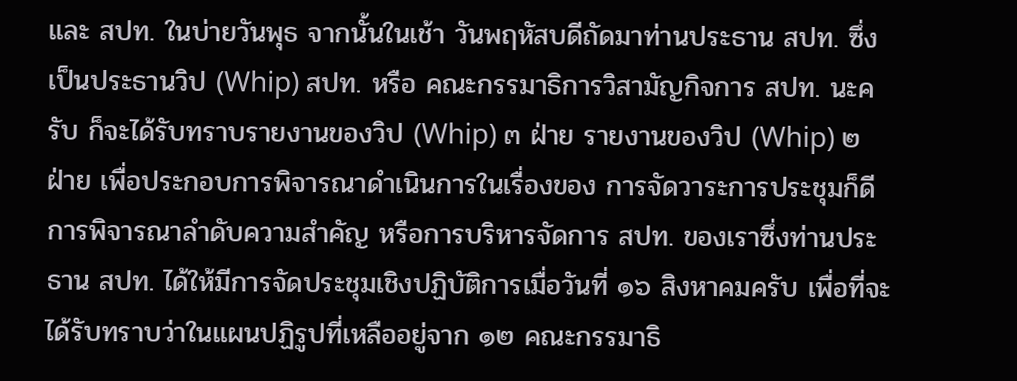และ สปท. ในบ่ายวันพุธ จากนั้นในเช้า วันพฤหัสบดีถัดมาท่านประธาน สปท. ซึ่งเป็นประธานวิป (Whip) สปท. หรือ คณะกรรมาธิการวิสามัญกิจการ สปท. นะครับ ก็จะได้รับทราบรายงานของวิป (Whip) ๓ ฝ่าย รายงานของวิป (Whip) ๒ ฝ่าย เพื่อประกอบการพิจารณาดำเนินการในเรื่องของ การจัดวาระการประชุมก็ดี การพิจารณาลำดับความสำคัญ หรือการบริหารจัดการ สปท. ของเราซึ่งท่านประธาน สปท. ได้ให้มีการจัดประชุมเชิงปฏิบัติการเมื่อวันที่ ๑๖ สิงหาคมครับ เพื่อที่จะได้รับทราบว่าในแผนปฏิรูปที่เหลืออยู่จาก ๑๒ คณะกรรมาธิ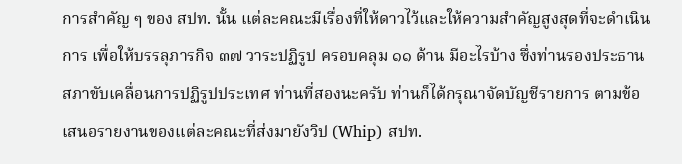การสำคัญ ๆ ของ สปท. นั้น แต่ละคณะมีเรื่องที่ให้ดาวไว้และให้ความสำคัญสูงสุดที่จะดำเนินการ เพื่อให้บรรลุภารกิจ ๓๗ วาระปฏิรูป ครอบคลุม ๑๑ ด้าน มีอะไรบ้าง ซึ่งท่านรองประธาน สภาขับเคลื่อนการปฏิรูปประเทศ ท่านที่สองนะครับ ท่านก็ได้กรุณาจัดบัญชีรายการ ตามข้อเสนอรายงานของแต่ละคณะที่ส่งมายังวิป (Whip) สปท.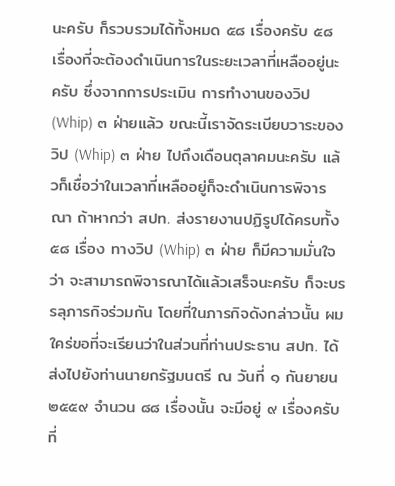นะครับ ก็รวบรวมได้ทั้งหมด ๕๘ เรื่องครับ ๕๘ เรื่องที่จะต้องดำเนินการในระยะเวลาที่เหลืออยู่นะครับ ซึ่งจากการประเมิน การทำงานของวิป (Whip) ๓ ฝ่ายแล้ว ขณะนี้เราจัดระเบียบวาระของวิป (Whip) ๓ ฝ่าย ไปถึงเดือนตุลาคมนะครับ แล้วก็เชื่อว่าในเวลาที่เหลืออยู่ก็จะดำเนินการพิจารณา ถ้าหากว่า สปท. ส่งรายงานปฏิรูปได้ครบทั้ง ๕๘ เรื่อง ทางวิป (Whip) ๓ ฝ่าย ก็มีความมั่นใจว่า จะสามารถพิจารณาได้แล้วเสร็จนะครับ ก็จะบรรลุภารกิจร่วมกัน โดยที่ในภารกิจดังกล่าวนั้น ผมใคร่ขอที่จะเรียนว่าในส่วนที่ท่านประธาน สปท. ได้ส่งไปยังท่านนายกรัฐมนตรี ณ วันที่ ๑ กันยายน ๒๕๕๙ จำนวน ๘๘ เรื่องนั้น จะมีอยู่ ๙ เรื่องครับ ที่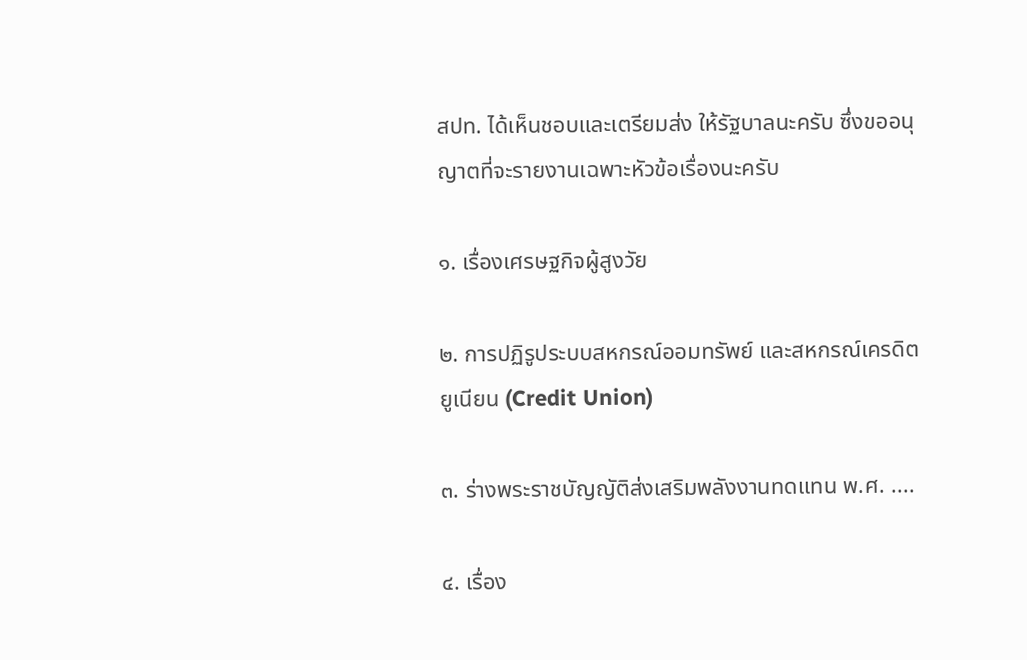สปท. ได้เห็นชอบและเตรียมส่ง ให้รัฐบาลนะครับ ซึ่งขออนุญาตที่จะรายงานเฉพาะหัวข้อเรื่องนะครับ

๑. เรื่องเศรษฐกิจผู้สูงวัย

๒. การปฏิรูประบบสหกรณ์ออมทรัพย์ และสหกรณ์เครดิตยูเนียน (Credit Union)

๓. ร่างพระราชบัญญัติส่งเสริมพลังงานทดแทน พ.ศ. ....

๔. เรื่อง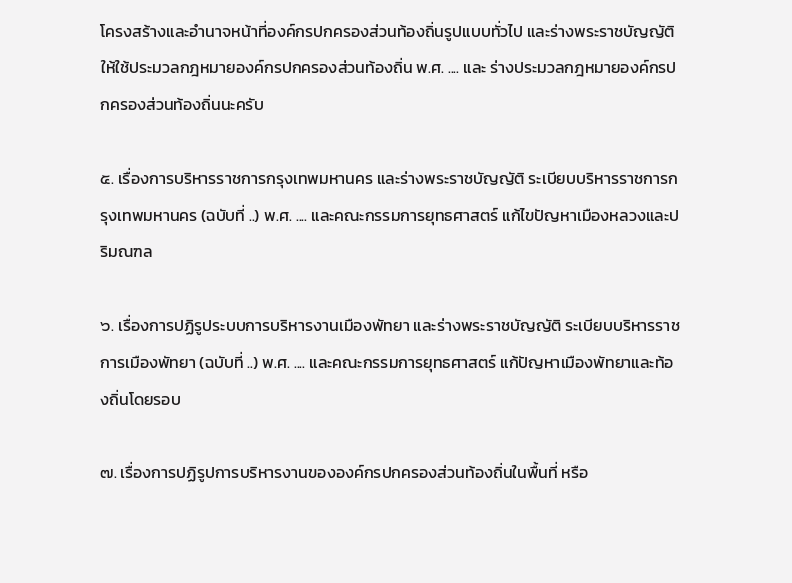โครงสร้างและอำนาจหน้าที่องค์กรปกครองส่วนท้องถิ่นรูปแบบทั่วไป และร่างพระราชบัญญัติให้ใช้ประมวลกฎหมายองค์กรปกครองส่วนท้องถิ่น พ.ศ. .... และ ร่างประมวลกฎหมายองค์กรปกครองส่วนท้องถิ่นนะครับ

๕. เรื่องการบริหารราชการกรุงเทพมหานคร และร่างพระราชบัญญัติ ระเบียบบริหารราชการกรุงเทพมหานคร (ฉบับที่ ..) พ.ศ. .... และคณะกรรมการยุทธศาสตร์ แก้ไขปัญหาเมืองหลวงและปริมณฑล

๖. เรื่องการปฏิรูประบบการบริหารงานเมืองพัทยา และร่างพระราชบัญญัติ ระเบียบบริหารราชการเมืองพัทยา (ฉบับที่ ..) พ.ศ. .... และคณะกรรมการยุทธศาสตร์ แก้ปัญหาเมืองพัทยาและท้องถิ่นโดยรอบ

๗. เรื่องการปฏิรูปการบริหารงานขององค์กรปกครองส่วนท้องถิ่นในพื้นที่ หรือ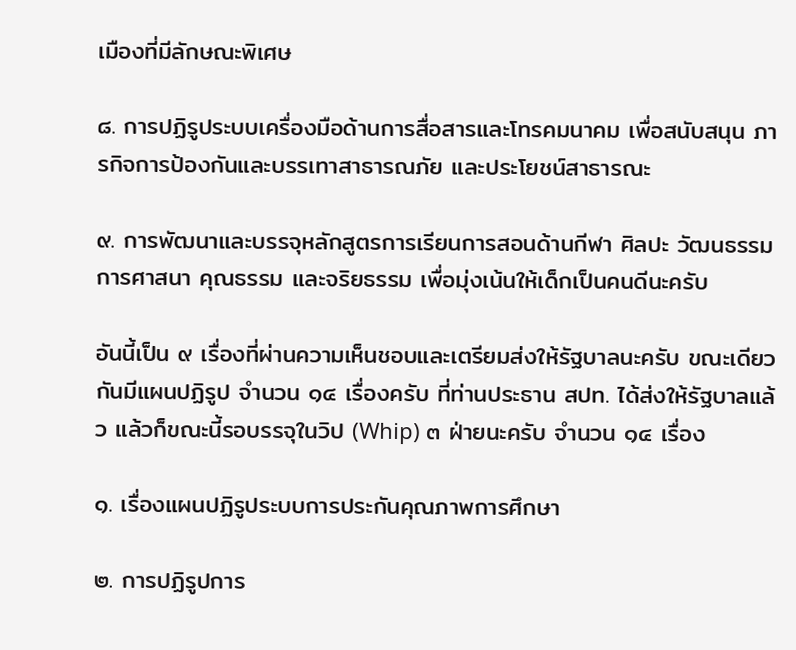เมืองที่มีลักษณะพิเศษ

๘. การปฏิรูประบบเครื่องมือด้านการสื่อสารและโทรคมนาคม เพื่อสนับสนุน ภารกิจการป้องกันและบรรเทาสาธารณภัย และประโยชน์สาธารณะ

๙. การพัฒนาและบรรจุหลักสูตรการเรียนการสอนด้านกีฬา ศิลปะ วัฒนธรรม การศาสนา คุณธรรม และจริยธรรม เพื่อมุ่งเน้นให้เด็กเป็นคนดีนะครับ

อันนี้เป็น ๙ เรื่องที่ผ่านความเห็นชอบและเตรียมส่งให้รัฐบาลนะครับ ขณะเดียวกันมีแผนปฏิรูป จำนวน ๑๔ เรื่องครับ ที่ท่านประธาน สปท. ได้ส่งให้รัฐบาลแล้ว แล้วก็ขณะนี้รอบรรจุในวิป (Whip) ๓ ฝ่ายนะครับ จำนวน ๑๔ เรื่อง

๑. เรื่องแผนปฏิรูประบบการประกันคุณภาพการศึกษา

๒. การปฏิรูปการ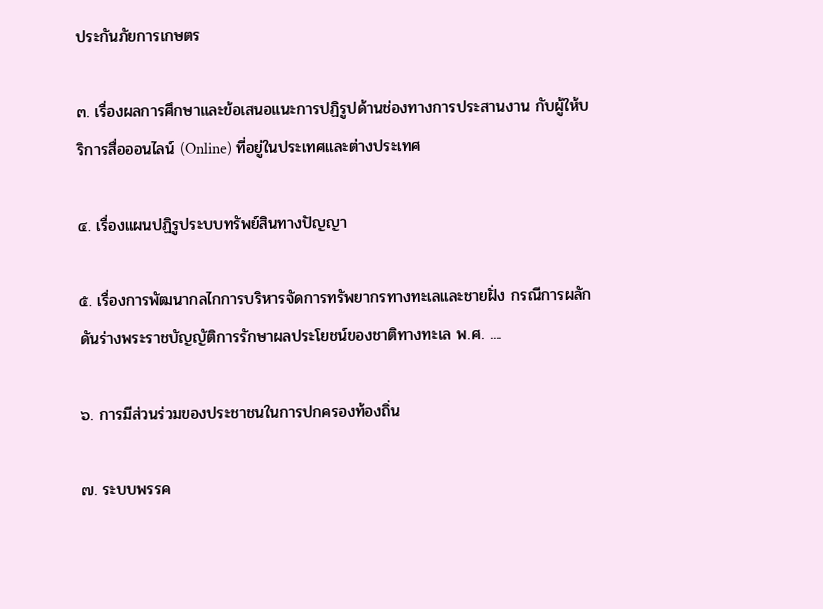ประกันภัยการเกษตร

๓. เรื่องผลการศึกษาและข้อเสนอแนะการปฏิรูปด้านช่องทางการประสานงาน กับผู้ให้บริการสื่อออนไลน์ (Online) ที่อยู่ในประเทศและต่างประเทศ

๔. เรื่องแผนปฏิรูประบบทรัพย์สินทางปัญญา

๕. เรื่องการพัฒนากลไกการบริหารจัดการทรัพยากรทางทะเลและชายฝั่ง กรณีการผลักดันร่างพระราชบัญญัติการรักษาผลประโยชน์ของชาติทางทะเล พ.ศ. ....

๖. การมีส่วนร่วมของประชาชนในการปกครองท้องถิ่น

๗. ระบบพรรค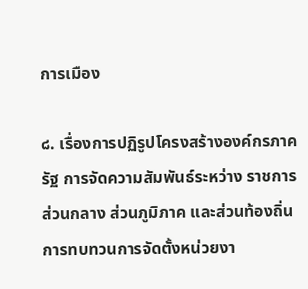การเมือง

๘. เรื่องการปฏิรูปโครงสร้างองค์กรภาครัฐ การจัดความสัมพันธ์ระหว่าง ราชการส่วนกลาง ส่วนภูมิภาค และส่วนท้องถิ่น การทบทวนการจัดตั้งหน่วยงา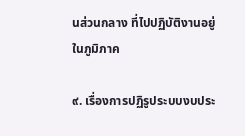นส่วนกลาง ที่ไปปฏิบัติงานอยู่ในภูมิภาค

๙. เรื่องการปฏิรูประบบงบประ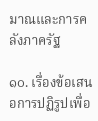มาณและการคลังภาครัฐ

๑๐. เรื่องข้อเสนอการปฏิรูปเพื่อ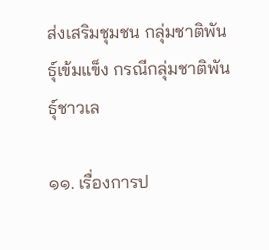ส่งเสริมชุมชน กลุ่มชาติพันธุ์เข้มแข็ง กรณีกลุ่มชาติพันธุ์ชาวเล

๑๑. เรื่องการป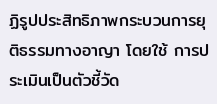ฏิรูปประสิทธิภาพกระบวนการยุติธรรมทางอาญา โดยใช้ การประเมินเป็นตัวชี้วัด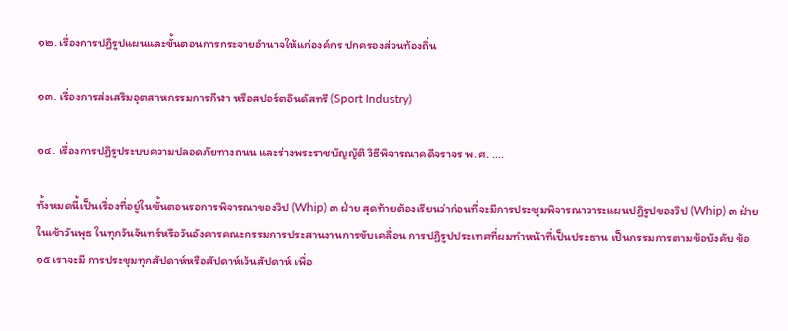๑๒. เรื่องการปฏิรูปแผนและขั้นตอนการกระจายอำนาจให้แก่องค์กร ปกครองส่วนท้องถิ่น

๑๓. เรื่องการส่งเสริมอุตสาหกรรมการกีฬา หรือสปอร์ตอินดัสทรี (Sport Industry)

๑๔. เรื่องการปฏิรูประบบความปลอดภัยทางถนน และร่างพระราชบัญญัติ วิธีพิจารณาคดีจราจร พ.ศ. ....

ทั้งหมดนี้เป็นเรื่องที่อยู่ในขั้นตอนรอการพิจารณาของวิป (Whip) ๓ ฝ่าย สุดท้ายต้องเรียนว่าก่อนที่จะมีการประชุมพิจารณาวาระแผนปฏิรูปของวิป (Whip) ๓ ฝ่าย ในเช้าวันพุธ ในทุกวันจันทร์หรือวันอังคารคณะกรรมการประสานงานการขับเคลื่อน การปฏิรูปประเทศที่ผมทำหน้าที่เป็นประธาน เป็นกรรมการตามข้อบังคับ ข้อ ๑๕ เราจะมี การประชุมทุกสัปดาห์หรือสัปดาห์เว้นสัปดาห์ เพื่อ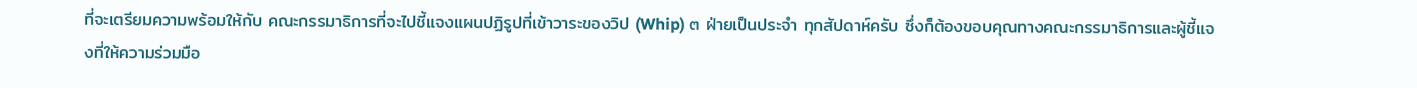ที่จะเตรียมความพร้อมให้กับ คณะกรรมาธิการที่จะไปชี้แจงแผนปฏิรูปที่เข้าวาระของวิป (Whip) ๓ ฝ่ายเป็นประจำ ทุกสัปดาห์ครับ ซึ่งก็ต้องขอบคุณทางคณะกรรมาธิการและผู้ชี้แจงที่ให้ความร่วมมือ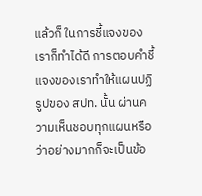แล้วก็ ในการชี้แจงของเราก็ทำได้ดี การตอบคำชี้แจงของเราทำให้แผนปฏิรูปของ สปท. นั้น ผ่านความเห็นชอบทุกแผนหรือว่าอย่างมากก็จะเป็นข้อ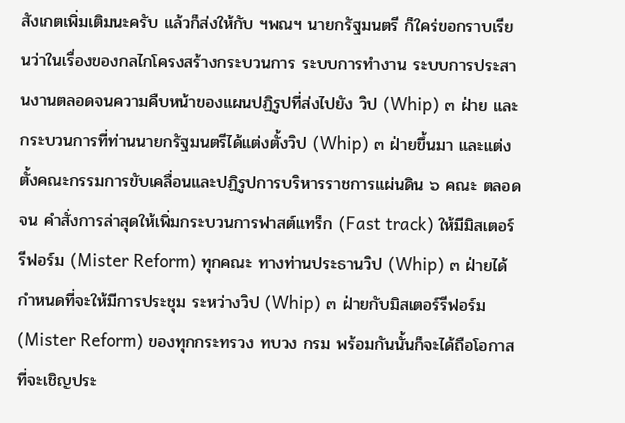สังเกตเพิ่มเติมนะครับ แล้วก็ส่งให้กับ ฯพณฯ นายกรัฐมนตรี ก็ใคร่ขอกราบเรียนว่าในเรื่องของกลไกโครงสร้างกระบวนการ ระบบการทำงาน ระบบการประสานงานตลอดจนความคืบหน้าของแผนปฏิรูปที่ส่งไปยัง วิป (Whip) ๓ ฝ่าย และกระบวนการที่ท่านนายกรัฐมนตรีได้แต่งตั้งวิป (Whip) ๓ ฝ่ายขึ้นมา และแต่งตั้งคณะกรรมการขับเคลื่อนและปฏิรูปการบริหารราชการแผ่นดิน ๖ คณะ ตลอดจน คำสั่งการล่าสุดให้เพิ่มกระบวนการฟาสต์แทร็ก (Fast track) ให้มีมิสเตอร์รีฟอร์ม (Mister Reform) ทุกคณะ ทางท่านประธานวิป (Whip) ๓ ฝ่ายได้กำหนดที่จะให้มีการประชุม ระหว่างวิป (Whip) ๓ ฝ่ายกับมิสเตอร์รีฟอร์ม (Mister Reform) ของทุกกระทรวง ทบวง กรม พร้อมกันนั้นก็จะได้ถือโอกาสที่จะเชิญประ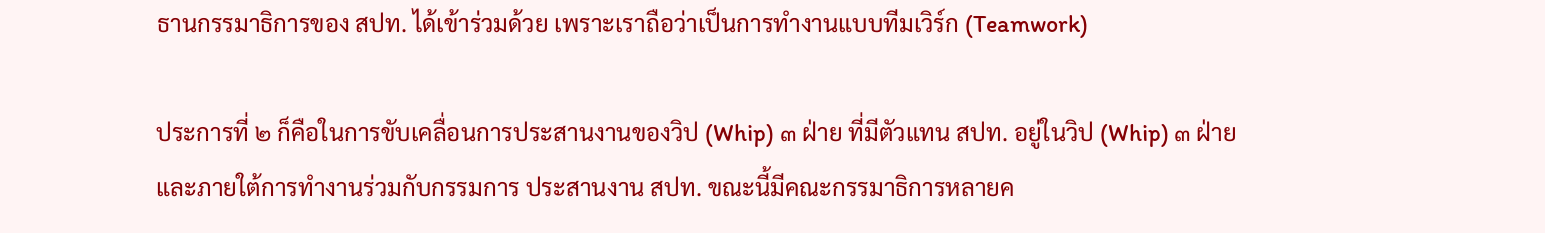ธานกรรมาธิการของ สปท. ได้เข้าร่วมด้วย เพราะเราถือว่าเป็นการทำงานแบบทีมเวิร์ก (Teamwork)

ประการที่ ๒ ก็คือในการขับเคลื่อนการประสานงานของวิป (Whip) ๓ ฝ่าย ที่มีตัวแทน สปท. อยู่ในวิป (Whip) ๓ ฝ่ายและภายใต้การทำงานร่วมกับกรรมการ ประสานงาน สปท. ขณะนี้มีคณะกรรมาธิการหลายค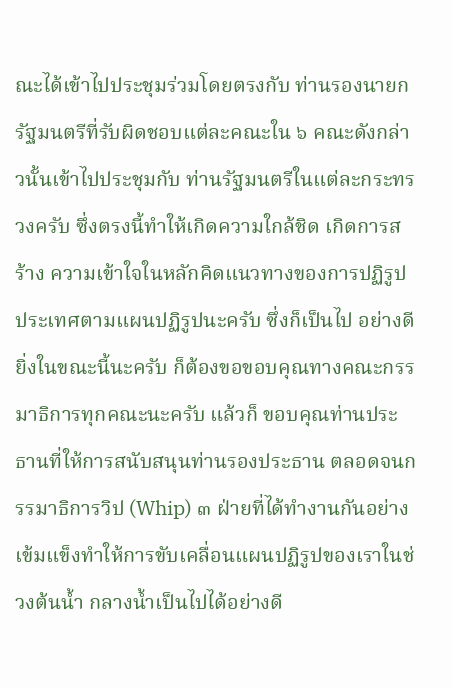ณะได้เข้าไปประชุมร่วมโดยตรงกับ ท่านรองนายกรัฐมนตรีที่รับผิดชอบแต่ละคณะใน ๖ คณะดังกล่าวนั้นเข้าไปประชุมกับ ท่านรัฐมนตรีในแต่ละกระทรวงครับ ซึ่งตรงนี้ทำให้เกิดความใกล้ชิด เกิดการสร้าง ความเข้าใจในหลักคิดแนวทางของการปฏิรูปประเทศตามแผนปฏิรูปนะครับ ซึ่งก็เป็นไป อย่างดียิ่งในขณะนี้นะครับ ก็ต้องขอขอบคุณทางคณะกรรมาธิการทุกคณะนะครับ แล้วก็ ขอบคุณท่านประธานที่ให้การสนับสนุนท่านรองประธาน ตลอดจนกรรมาธิการวิป (Whip) ๓ ฝ่ายที่ได้ทำงานกันอย่างเข้มแข็งทำให้การขับเคลื่อนแผนปฏิรูปของเราในช่วงต้นน้ำ กลางน้ำเป็นไปได้อย่างดี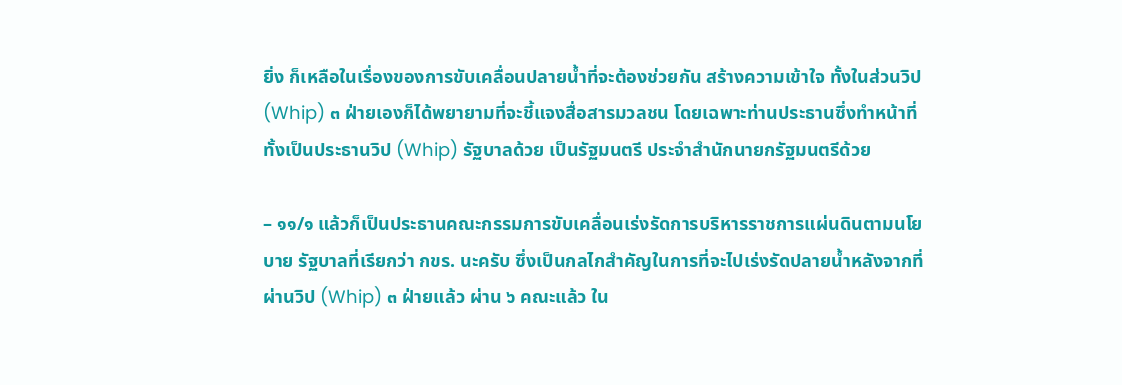ยิ่ง ก็เหลือในเรื่องของการขับเคลื่อนปลายน้ำที่จะต้องช่วยกัน สร้างความเข้าใจ ทั้งในส่วนวิป (Whip) ๓ ฝ่ายเองก็ได้พยายามที่จะชี้แจงสื่อสารมวลชน โดยเฉพาะท่านประธานซึ่งทำหน้าที่ทั้งเป็นประธานวิป (Whip) รัฐบาลด้วย เป็นรัฐมนตรี ประจำสำนักนายกรัฐมนตรีด้วย

– ๑๑/๑ แล้วก็เป็นประธานคณะกรรมการขับเคลื่อนเร่งรัดการบริหารราชการแผ่นดินตามนโยบาย รัฐบาลที่เรียกว่า กขร. นะครับ ซึ่งเป็นกลไกสำคัญในการที่จะไปเร่งรัดปลายน้ำหลังจากที่ ผ่านวิป (Whip) ๓ ฝ่ายแล้ว ผ่าน ๖ คณะแล้ว ใน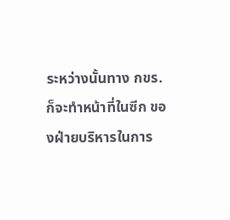ระหว่างนั้นทาง กขร. ก็จะทำหน้าที่ในซีก ของฝ่ายบริหารในการ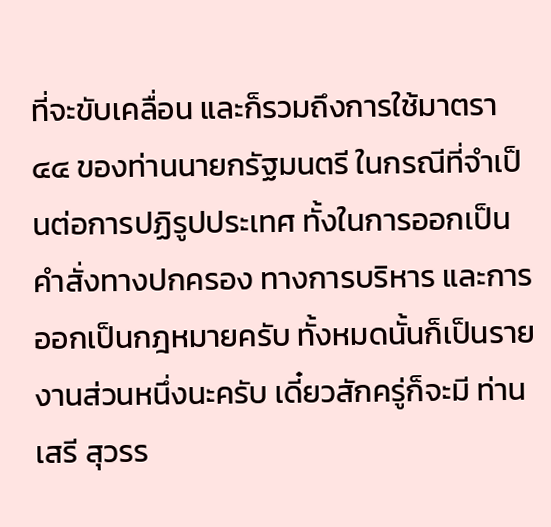ที่จะขับเคลื่อน และก็รวมถึงการใช้มาตรา ๔๔ ของท่านนายกรัฐมนตรี ในกรณีที่จำเป็นต่อการปฏิรูปประเทศ ทั้งในการออกเป็นคำสั่งทางปกครอง ทางการบริหาร และการออกเป็นกฎหมายครับ ทั้งหมดนั้นก็เป็นรายงานส่วนหนึ่งนะครับ เดี๋ยวสักครู่ก็จะมี ท่านเสรี สุวรร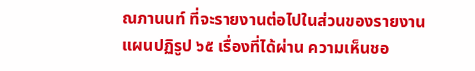ณภานนท์ ที่จะรายงานต่อไปในส่วนของรายงานแผนปฏิรูป ๖๕ เรื่องที่ได้ผ่าน ความเห็นชอ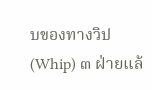บของทางวิป (Whip) ๓ ฝ่ายแล้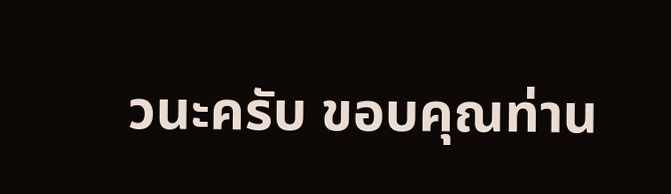วนะครับ ขอบคุณท่าน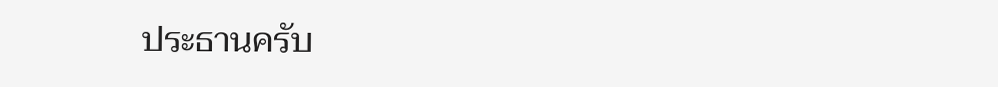ประธานครับ